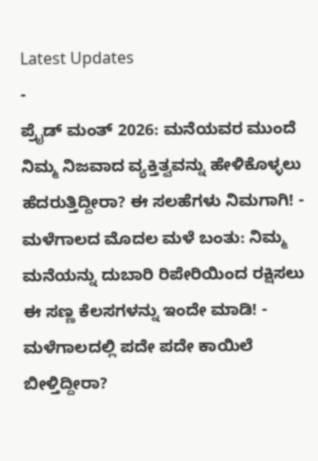Latest Updates
-
ಪ್ರೈಡ್ ಮಂತ್ 2026: ಮನೆಯವರ ಮುಂದೆ ನಿಮ್ಮ ನಿಜವಾದ ವ್ಯಕ್ತಿತ್ವವನ್ನು ಹೇಳಿಕೊಳ್ಳಲು ಹೆದರುತ್ತಿದ್ದೀರಾ? ಈ ಸಲಹೆಗಳು ನಿಮಗಾಗಿ! -
ಮಳೆಗಾಲದ ಮೊದಲ ಮಳೆ ಬಂತು: ನಿಮ್ಮ ಮನೆಯನ್ನು ದುಬಾರಿ ರಿಪೇರಿಯಿಂದ ರಕ್ಷಿಸಲು ಈ ಸಣ್ಣ ಕೆಲಸಗಳನ್ನು ಇಂದೇ ಮಾಡಿ! -
ಮಳೆಗಾಲದಲ್ಲಿ ಪದೇ ಪದೇ ಕಾಯಿಲೆ ಬೀಳ್ತಿದ್ದೀರಾ?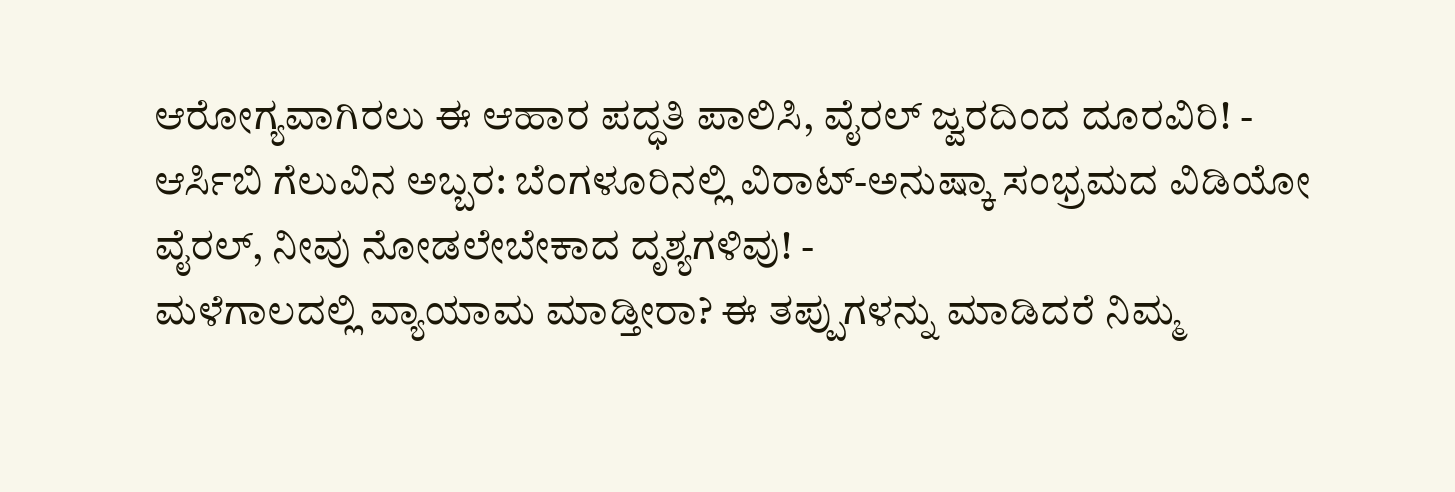ಆರೋಗ್ಯವಾಗಿರಲು ಈ ಆಹಾರ ಪದ್ಧತಿ ಪಾಲಿಸಿ, ವೈರಲ್ ಜ್ವರದಿಂದ ದೂರವಿರಿ! -
ಆರ್ಸಿಬಿ ಗೆಲುವಿನ ಅಬ್ಬರ: ಬೆಂಗಳೂರಿನಲ್ಲಿ ವಿರಾಟ್-ಅನುಷ್ಕಾ ಸಂಭ್ರಮದ ವಿಡಿಯೋ ವೈರಲ್, ನೀವು ನೋಡಲೇಬೇಕಾದ ದೃಶ್ಯಗಳಿವು! -
ಮಳೆಗಾಲದಲ್ಲಿ ವ್ಯಾಯಾಮ ಮಾಡ್ತೀರಾ? ಈ ತಪ್ಪುಗಳನ್ನು ಮಾಡಿದರೆ ನಿಮ್ಮ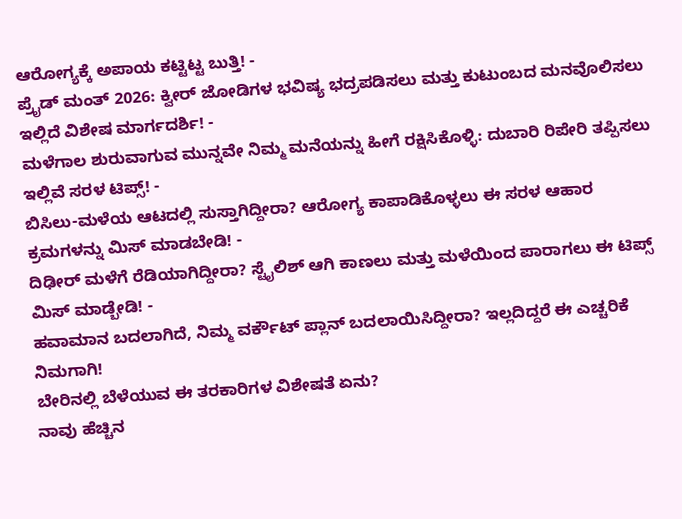ಆರೋಗ್ಯಕ್ಕೆ ಅಪಾಯ ಕಟ್ಟಿಟ್ಟ ಬುತ್ತಿ! -
ಪ್ರೈಡ್ ಮಂತ್ 2026: ಕ್ವೀರ್ ಜೋಡಿಗಳ ಭವಿಷ್ಯ ಭದ್ರಪಡಿಸಲು ಮತ್ತು ಕುಟುಂಬದ ಮನವೊಲಿಸಲು ಇಲ್ಲಿದೆ ವಿಶೇಷ ಮಾರ್ಗದರ್ಶಿ! -
ಮಳೆಗಾಲ ಶುರುವಾಗುವ ಮುನ್ನವೇ ನಿಮ್ಮ ಮನೆಯನ್ನು ಹೀಗೆ ರಕ್ಷಿಸಿಕೊಳ್ಳಿ: ದುಬಾರಿ ರಿಪೇರಿ ತಪ್ಪಿಸಲು ಇಲ್ಲಿವೆ ಸರಳ ಟಿಪ್ಸ್! -
ಬಿಸಿಲು-ಮಳೆಯ ಆಟದಲ್ಲಿ ಸುಸ್ತಾಗಿದ್ದೀರಾ? ಆರೋಗ್ಯ ಕಾಪಾಡಿಕೊಳ್ಳಲು ಈ ಸರಳ ಆಹಾರ ಕ್ರಮಗಳನ್ನು ಮಿಸ್ ಮಾಡಬೇಡಿ! -
ದಿಢೀರ್ ಮಳೆಗೆ ರೆಡಿಯಾಗಿದ್ದೀರಾ? ಸ್ಟೈಲಿಶ್ ಆಗಿ ಕಾಣಲು ಮತ್ತು ಮಳೆಯಿಂದ ಪಾರಾಗಲು ಈ ಟಿಪ್ಸ್ ಮಿಸ್ ಮಾಡ್ಬೇಡಿ! -
ಹವಾಮಾನ ಬದಲಾಗಿದೆ, ನಿಮ್ಮ ವರ್ಕೌಟ್ ಪ್ಲಾನ್ ಬದಲಾಯಿಸಿದ್ದೀರಾ? ಇಲ್ಲದಿದ್ದರೆ ಈ ಎಚ್ಚರಿಕೆ ನಿಮಗಾಗಿ!
ಬೇರಿನಲ್ಲಿ ಬೆಳೆಯುವ ಈ ತರಕಾರಿಗಳ ವಿಶೇಷತೆ ಏನು?
ನಾವು ಹೆಚ್ಚಿನ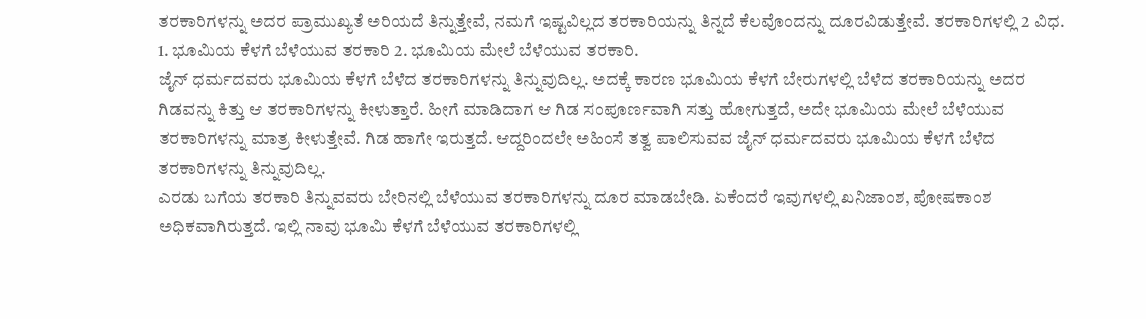ತರಕಾರಿಗಳನ್ನು ಅದರ ಪ್ರಾಮುಖ್ಯತೆ ಅರಿಯದೆ ತಿನ್ನುತ್ತೇವೆ, ನಮಗೆ ಇಷ್ಟವಿಲ್ಲದ ತರಕಾರಿಯನ್ನು ತಿನ್ನದೆ ಕೆಲವೊಂದನ್ನು ದೂರವಿಡುತ್ತೇವೆ. ತರಕಾರಿಗಳಲ್ಲಿ 2 ವಿಧ. 1. ಭೂಮಿಯ ಕೆಳಗೆ ಬೆಳೆಯುವ ತರಕಾರಿ 2. ಭೂಮಿಯ ಮೇಲೆ ಬೆಳೆಯುವ ತರಕಾರಿ.
ಜೈನ್ ಧರ್ಮದವರು ಭೂಮಿಯ ಕೆಳಗೆ ಬೆಳೆದ ತರಕಾರಿಗಳನ್ನು ತಿನ್ನುವುದಿಲ್ಲ. ಅದಕ್ಕೆ ಕಾರಣ ಭೂಮಿಯ ಕೆಳಗೆ ಬೇರುಗಳಲ್ಲಿ ಬೆಳೆದ ತರಕಾರಿಯನ್ನು ಅದರ ಗಿಡವನ್ನು ಕಿತ್ತು ಆ ತರಕಾರಿಗಳನ್ನು ಕೀಳುತ್ತಾರೆ. ಹೀಗೆ ಮಾಡಿದಾಗ ಆ ಗಿಡ ಸಂಪೂರ್ಣವಾಗಿ ಸತ್ತು ಹೋಗುತ್ತದೆ, ಅದೇ ಭೂಮಿಯ ಮೇಲೆ ಬೆಳೆಯುವ ತರಕಾರಿಗಳನ್ನು ಮಾತ್ರ ಕೀಳುತ್ತೇವೆ. ಗಿಡ ಹಾಗೇ ಇರುತ್ತದೆ. ಆದ್ದರಿಂದಲೇ ಅಹಿಂಸೆ ತತ್ವ ಪಾಲಿಸುವವ ಜೈನ್ ಧರ್ಮದವರು ಭೂಮಿಯ ಕೆಳಗೆ ಬೆಳೆದ ತರಕಾರಿಗಳನ್ನು ತಿನ್ನುವುದಿಲ್ಲ.
ಎರಡು ಬಗೆಯ ತರಕಾರಿ ತಿನ್ನುವವರು ಬೇರಿನಲ್ಲಿ ಬೆಳೆಯುವ ತರಕಾರಿಗಳನ್ನು ದೂರ ಮಾಡಬೇಡಿ. ಏಕೆಂದರೆ ಇವುಗಳಲ್ಲಿ ಖನಿಜಾಂಶ, ಪೋಷಕಾಂಶ ಅಧಿಕವಾಗಿರುತ್ತದೆ. ಇಲ್ಲಿ ನಾವು ಭೂಮಿ ಕೆಳಗೆ ಬೆಳೆಯುವ ತರಕಾರಿಗಳಲ್ಲಿ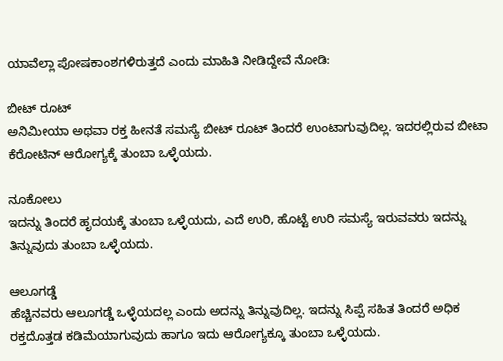ಯಾವೆಲ್ಲಾ ಪೋಷಕಾಂಶಗಳಿರುತ್ತದೆ ಎಂದು ಮಾಹಿತಿ ನೀಡಿದ್ದೇವೆ ನೋಡಿ:

ಬೀಟ್ ರೂಟ್
ಅನಿಮೀಯಾ ಅಥವಾ ರಕ್ತ ಹೀನತೆ ಸಮಸ್ಯೆ ಬೀಟ್ ರೂಟ್ ತಿಂದರೆ ಉಂಟಾಗುವುದಿಲ್ಲ. ಇದರಲ್ಲಿರುವ ಬೀಟಾ ಕೆರೋಟಿನ್ ಆರೋಗ್ಯಕ್ಕೆ ತುಂಬಾ ಒಳ್ಳೆಯದು.

ನೂಕೋಲು
ಇದನ್ನು ತಿಂದರೆ ಹೃದಯಕ್ಕೆ ತುಂಬಾ ಒಳ್ಳೆಯದು, ಎದೆ ಉರಿ, ಹೊಟ್ಟೆ ಉರಿ ಸಮಸ್ಯೆ ಇರುವವರು ಇದನ್ನು ತಿನ್ನುವುದು ತುಂಬಾ ಒಳ್ಳೆಯದು.

ಆಲೂಗಡ್ಡೆ
ಹೆಚ್ಚಿನವರು ಆಲೂಗಡ್ಡೆ ಒಳ್ಳೆಯದಲ್ಲ ಎಂದು ಅದನ್ನು ತಿನ್ನುವುದಿಲ್ಲ. ಇದನ್ನು ಸಿಪ್ಪೆ ಸಹಿತ ತಿಂದರೆ ಅಧಿಕ ರಕ್ತದೊತ್ತಡ ಕಡಿಮೆಯಾಗುವುದು ಹಾಗೂ ಇದು ಆರೋಗ್ಯಕ್ಕೂ ತುಂಬಾ ಒಳ್ಳೆಯದು.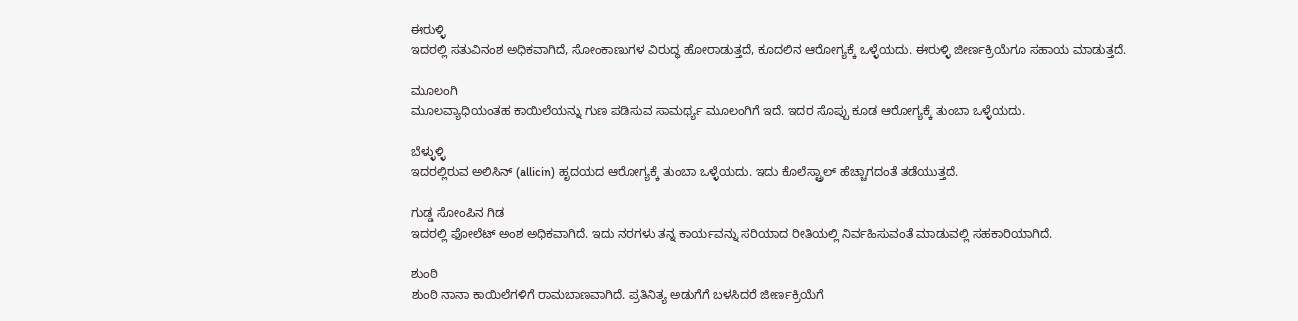ಈರುಳ್ಳಿ
ಇದರಲ್ಲಿ ಸತುವಿನಂಶ ಅಧಿಕವಾಗಿದೆ, ಸೋಂಕಾಣುಗಳ ವಿರುದ್ಧ ಹೋರಾಡುತ್ತದೆ, ಕೂದಲಿನ ಆರೋಗ್ಯಕ್ಕೆ ಒಳ್ಳೆಯದು. ಈರುಳ್ಳಿ ಜೀರ್ಣಕ್ರಿಯೆಗೂ ಸಹಾಯ ಮಾಡುತ್ತದೆ.

ಮೂಲಂಗಿ
ಮೂಲವ್ಯಾಧಿಯಂತಹ ಕಾಯಿಲೆಯನ್ನು ಗುಣ ಪಡಿಸುವ ಸಾಮರ್ಥ್ಯ ಮೂಲಂಗಿಗೆ ಇದೆ. ಇದರ ಸೊಪ್ಪು ಕೂಡ ಆರೋಗ್ಯಕ್ಕೆ ತುಂಬಾ ಒಳ್ಳೆಯದು.

ಬೆಳ್ಳುಳ್ಳಿ
ಇದರಲ್ಲಿರುವ ಅಲಿಸಿನ್ (allicin) ಹೃದಯದ ಆರೋಗ್ಯಕ್ಕೆ ತುಂಬಾ ಒಳ್ಳೆಯದು. ಇದು ಕೊಲೆಸ್ಟ್ರಾಲ್ ಹೆಚ್ಚಾಗದಂತೆ ತಡೆಯುತ್ತದೆ.

ಗುಡ್ಡ ಸೋಂಪಿನ ಗಿಡ
ಇದರಲ್ಲಿ ಫೋಲೆಟ್ ಅಂಶ ಅಧಿಕವಾಗಿದೆ. ಇದು ನರಗಳು ತನ್ನ ಕಾರ್ಯವನ್ನು ಸರಿಯಾದ ರೀತಿಯಲ್ಲಿ ನಿರ್ವಹಿಸುವಂತೆ ಮಾಡುವಲ್ಲಿ ಸಹಕಾರಿಯಾಗಿದೆ.

ಶುಂಠಿ
ಶುಂಠಿ ನಾನಾ ಕಾಯಿಲೆಗಳಿಗೆ ರಾಮಬಾಣವಾಗಿದೆ. ಪ್ರತಿನಿತ್ಯ ಅಡುಗೆಗೆ ಬಳಸಿದರೆ ಜೀರ್ಣಕ್ರಿಯೆಗೆ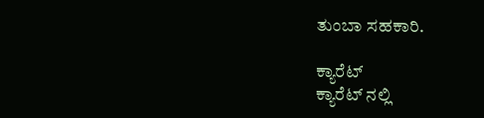ತುಂಬಾ ಸಹಕಾರಿ.

ಕ್ಯಾರೆಟ್
ಕ್ಯಾರೆಟ್ ನಲ್ಲಿ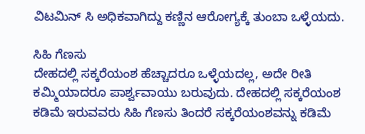ವಿಟಮಿನ್ ಸಿ ಅಧಿಕವಾಗಿದ್ದು ಕಣ್ಣಿನ ಆರೋಗ್ಯಕ್ಕೆ ತುಂಬಾ ಒಳ್ಳೆಯದು.

ಸಿಹಿ ಗೆಣಸು
ದೇಹದಲ್ಲಿ ಸಕ್ಕರೆಯಂಶ ಹೆಚ್ಚಾದರೂ ಒಳ್ಳೆಯದಲ್ಲ, ಅದೇ ರೀತಿ ಕಮ್ಮಿಯಾದರೂ ಪಾರ್ಶ್ವವಾಯು ಬರುವುದು. ದೇಹದಲ್ಲಿ ಸಕ್ಕರೆಯಂಶ ಕಡಿಮೆ ಇರುವವರು ಸಿಹಿ ಗೆಣಸು ತಿಂದರೆ ಸಕ್ಕರೆಯಂಶವನ್ನು ಕಡಿಮೆ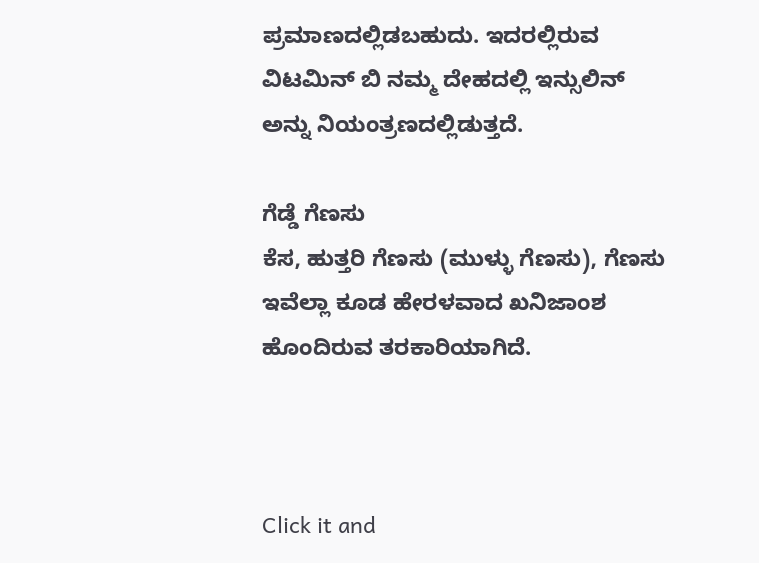ಪ್ರಮಾಣದಲ್ಲಿಡಬಹುದು. ಇದರಲ್ಲಿರುವ ವಿಟಮಿನ್ ಬಿ ನಮ್ಮ ದೇಹದಲ್ಲಿ ಇನ್ಸುಲಿನ್ ಅನ್ನು ನಿಯಂತ್ರಣದಲ್ಲಿಡುತ್ತದೆ.

ಗೆಡ್ಡೆ ಗೆಣಸು
ಕೆಸ, ಹುತ್ತರಿ ಗೆಣಸು (ಮುಳ್ಳು ಗೆಣಸು), ಗೆಣಸು ಇವೆಲ್ಲಾ ಕೂಡ ಹೇರಳವಾದ ಖನಿಜಾಂಶ ಹೊಂದಿರುವ ತರಕಾರಿಯಾಗಿದೆ.



Click it and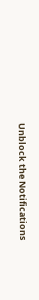Unblock the Notifications